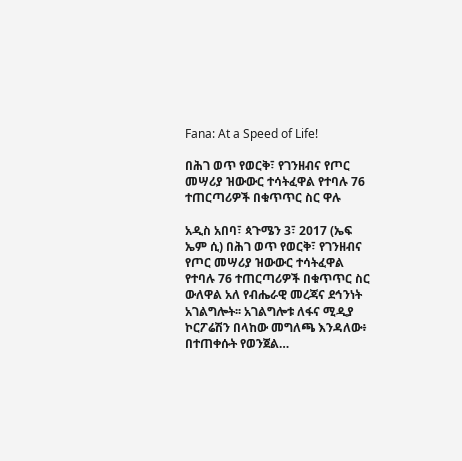Fana: At a Speed of Life!

በሕገ ወጥ የወርቅ፣ የገንዘብና የጦር መሣሪያ ዝውውር ተሳትፈዋል የተባሉ 76 ተጠርጣሪዎች በቁጥጥር ስር ዋሉ

አዲስ አበባ፣ ጳጉሜን 3፣ 2017 (ኤፍ ኤም ሲ) በሕገ ወጥ የወርቅ፣ የገንዘብና የጦር መሣሪያ ዝውውር ተሳትፈዋል የተባሉ 76 ተጠርጣሪዎች በቁጥጥር ስር ውለዋል አለ የብሔራዊ መረጃና ደኅንነት አገልግሎት፡፡ አገልግሎቱ ለፋና ሚዲያ ኮርፖሬሽን በላከው መግለጫ እንዳለው፥ በተጠቀሱት የወንጀል…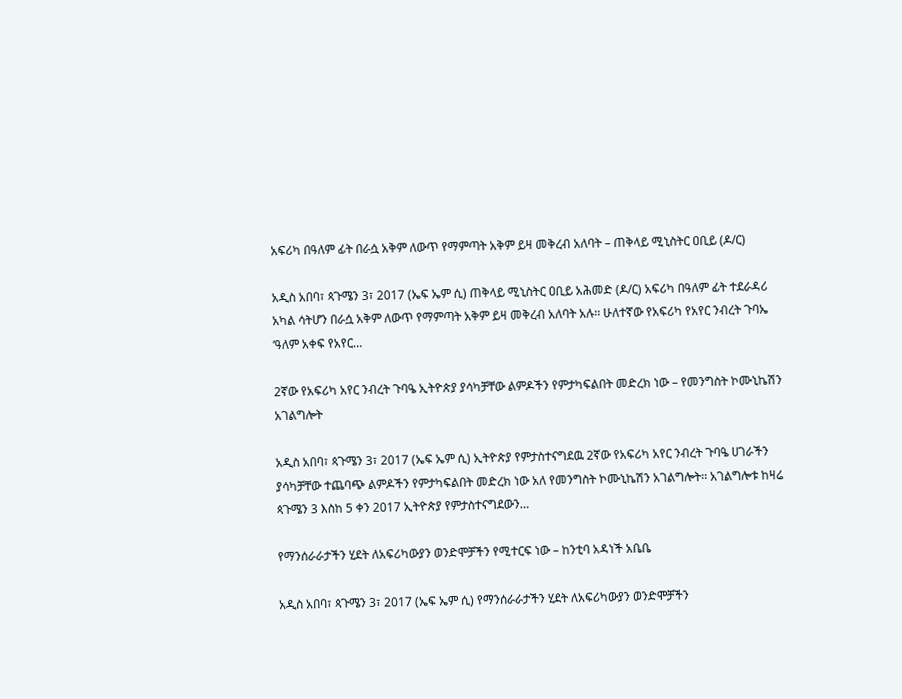አፍሪካ በዓለም ፊት በራሷ አቅም ለውጥ የማምጣት አቅም ይዛ መቅረብ አለባት – ጠቅላይ ሚኒስትር ዐቢይ (ዶ/ር)

አዲስ አበባ፣ ጳጉሜን 3፣ 2017 (ኤፍ ኤም ሲ) ጠቅላይ ሚኒስትር ዐቢይ አሕመድ (ዶ/ር) አፍሪካ በዓለም ፊት ተደራዳሪ አካል ሳትሆን በራሷ አቅም ለውጥ የማምጣት አቅም ይዛ መቅረብ አለባት አሉ፡፡ ሁለተኛው የአፍሪካ የአየር ንብረት ጉባኤ ‘ዓለም አቀፍ የአየር…

2ኛው የአፍሪካ አየር ንብረት ጉባዔ ኢትዮጵያ ያሳካቻቸው ልምዶችን የምታካፍልበት መድረክ ነው – የመንግስት ኮሙኒኬሽን አገልግሎት

አዲስ አበባ፣ ጳጉሜን 3፣ 2017 (ኤፍ ኤም ሲ) ኢትዮጵያ የምታስተናግደዉ 2ኛው የአፍሪካ አየር ንብረት ጉባዔ ሀገራችን ያሳካቻቸው ተጨባጭ ልምዶችን የምታካፍልበት መድረክ ነው አለ የመንግስት ኮሙኒኬሽን አገልግሎት፡፡ አገልግሎቱ ከዛሬ ጳጉሜን 3 እስከ 5 ቀን 2017 ኢትዮጵያ የምታስተናግደውን…

የማንሰራራታችን ሂደት ለአፍሪካውያን ወንድሞቻችን የሚተርፍ ነው – ከንቲባ አዳነች አቤቤ

አዲስ አበባ፣ ጳጉሜን 3፣ 2017 (ኤፍ ኤም ሲ) የማንሰራራታችን ሂደት ለአፍሪካውያን ወንድሞቻችን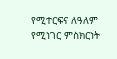የሚተርፍና ለዓለም የሚነገር ምስክርነት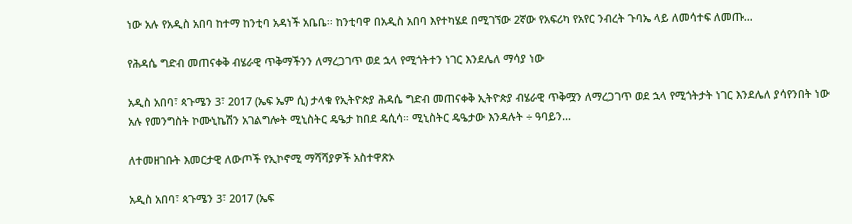ነው አሉ የአዲስ አበባ ከተማ ከንቲባ አዳነች አቤቤ፡፡ ከንቲባዋ በአዲስ አበባ እየተካሄደ በሚገኘው 2ኛው የአፍሪካ የአየር ንብረት ጉባኤ ላይ ለመሳተፍ ለመጡ…

የሕዳሴ ግድብ መጠናቀቅ ብሄራዊ ጥቅማችንን ለማረጋገጥ ወደ ኋላ የሚጎትተን ነገር እንደሌለ ማሳያ ነው

አዲስ አበባ፣ ጳጉሜን 3፣ 2017 (ኤፍ ኤም ሲ) ታላቁ የኢትዮጵያ ሕዳሴ ግድብ መጠናቀቅ ኢትዮጵያ ብሄራዊ ጥቅሟን ለማረጋገጥ ወደ ኋላ የሚጎትታት ነገር እንደሌለ ያሳየንበት ነው አሉ የመንግስት ኮሙኒኬሽን አገልግሎት ሚኒስትር ዴዔታ ከበደ ዴሲሳ። ሚኒስትር ዴዔታው እንዳሉት ÷ ዓባይን…

ለተመዘገቡት እመርታዊ ለውጦች የኢኮኖሚ ማሻሻያዎች አስተዋጽኦ

አዲስ አበባ፣ ጳጉሜን 3፣ 2017 (ኤፍ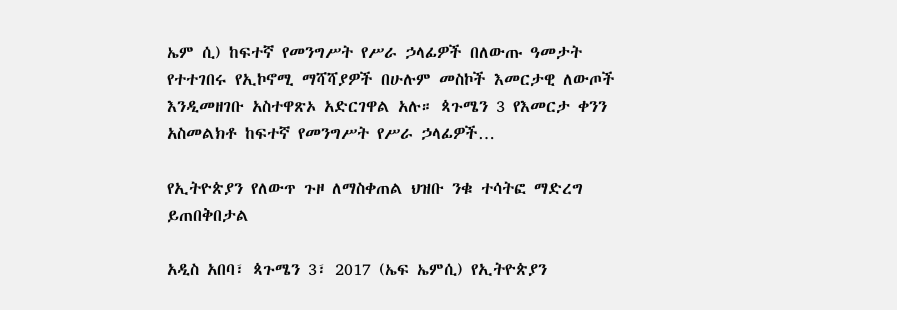ኤም ሲ) ከፍተኛ የመንግሥት የሥራ ኃላፊዎች በለውጡ ዓመታት የተተገበሩ የኢኮኖሚ ማሻሻያዎች በሁሉም መስኮች እመርታዊ ለውጦች እንዲመዘገቡ አስተዋጽኦ አድርገዋል አሉ። ጳጉሜን 3 የእመርታ ቀንን አስመልክቶ ከፍተኛ የመንግሥት የሥራ ኃላፊዎች…

የኢትዮጵያን የለውጥ ጉዞ ለማስቀጠል ህዝቡ ንቁ ተሳትፎ ማድረግ ይጠበቅበታል

አዲስ አበባ፣ ጳጉሜን 3፣ 2017 (ኤፍ ኤምሲ) የኢትዮጵያን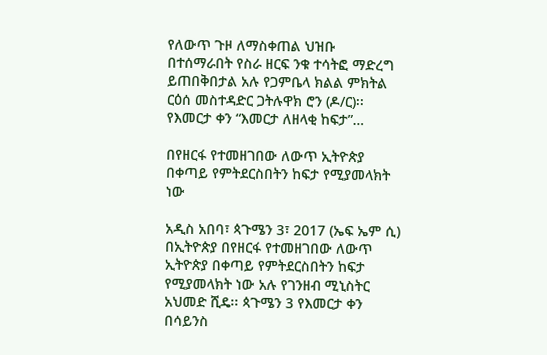የለውጥ ጉዞ ለማስቀጠል ህዝቡ በተሰማራበት የስራ ዘርፍ ንቁ ተሳትፎ ማድረግ ይጠበቅበታል አሉ የጋምቤላ ክልል ምክትል ርዕሰ መስተዳድር ጋትሉዋክ ሮን (ዶ/ር)፡፡ የእመርታ ቀን “እመርታ ለዘላቂ ከፍታ”…

በየዘርፋ የተመዘገበው ለውጥ ኢትዮጵያ በቀጣይ የምትደርስበትን ከፍታ የሚያመላክት ነው

አዲስ አበባ፣ ጳጉሜን 3፣ 2017 (ኤፍ ኤም ሲ) በኢትዮጵያ በየዘርፋ የተመዘገበው ለውጥ ኢትዮጵያ በቀጣይ የምትደርስበትን ከፍታ የሚያመላክት ነው አሉ የገንዘብ ሚኒስትር አህመድ ሺዴ፡፡ ጳጉሜን 3 የእመርታ ቀን በሳይንስ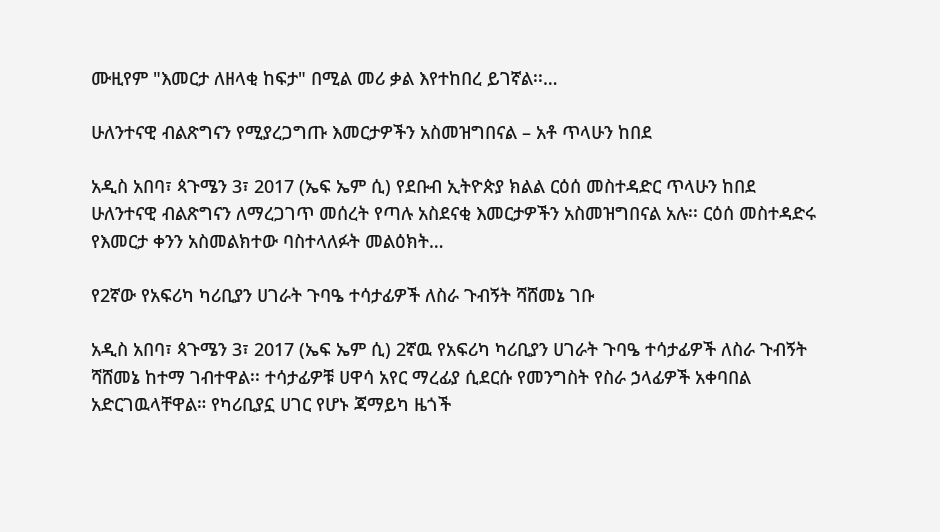ሙዚየም "እመርታ ለዘላቂ ከፍታ" በሚል መሪ ቃል እየተከበረ ይገኛል፡፡…

ሁለንተናዊ ብልጽግናን የሚያረጋግጡ እመርታዎችን አስመዝግበናል – አቶ ጥላሁን ከበደ

አዲስ አበባ፣ ጳጉሜን 3፣ 2017 (ኤፍ ኤም ሲ) የደቡብ ኢትዮጵያ ክልል ርዕሰ መስተዳድር ጥላሁን ከበደ ሁለንተናዊ ብልጽግናን ለማረጋገጥ መሰረት የጣሉ አስደናቂ እመርታዎችን አስመዝግበናል አሉ፡፡ ርዕሰ መስተዳድሩ የእመርታ ቀንን አስመልክተው ባስተላለፉት መልዕክት…

የ2ኛው የአፍሪካ ካሪቢያን ሀገራት ጉባዔ ተሳታፊዎች ለስራ ጉብኝት ሻሸመኔ ገቡ

አዲስ አበባ፣ ጳጉሜን 3፣ 2017 (ኤፍ ኤም ሲ) 2ኛዉ የአፍሪካ ካሪቢያን ሀገራት ጉባዔ ተሳታፊዎች ለስራ ጉብኝት ሻሸመኔ ከተማ ገብተዋል፡፡ ተሳታፊዎቹ ሀዋሳ አየር ማረፊያ ሲደርሱ የመንግስት የስራ ኃላፊዎች አቀባበል አድርገዉላቸዋል። የካሪቢያኗ ሀገር የሆኑ ጃማይካ ዜጎች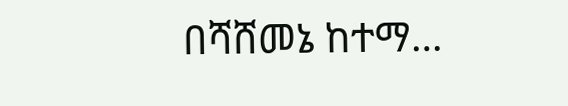በሻሸመኔ ከተማ…